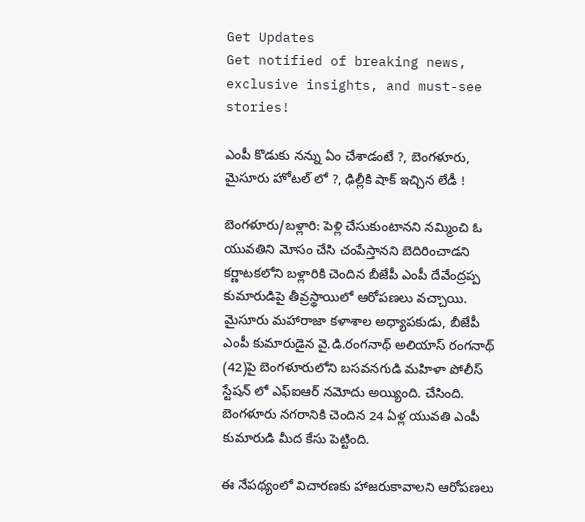Get Updates
Get notified of breaking news, exclusive insights, and must-see stories!

ఎంపీ కొడుకు నన్ను ఏం చేశాడంటే ?, బెంగళూరు, మైసూరు హోటల్ లో ?, ఢిల్లీకి షాక్ ఇచ్చిన లేడీ !

బెంగళూరు/బళ్లారి: పెళ్లి చేసుకుంటానని నమ్మించి ఓ యువతిని మోసం చేసి చంపేస్తానని బెదిరించాడని కర్ణాటకలోని బళ్లారికి చెందిన బీజేపీ ఎంపీ దేవేంద్రప్ప కుమారుడిపై తీవ్రస్థాయిలో ఆరోపణలు వచ్చాయి. మైసూరు మహారాజా కళాశాల అధ్యాపకుడు, బీజేపీ ఎంపీ కుమారుడైన వై.డి.రంగనాథ్‌ అలియాస్ రంగనాథ్ (42)పై బెంగళూరులోని బసవనగుడి మహిళా పోలీస్‌ స్టేషన్ లో ఎఫ్‌ఐఆర్‌ నమోదు అయ్యింది. చేసింది. బెంగళూరు నగరానికి చెందిన 24 ఏళ్ల యువతి ఎంపీ కుమారుడి మీద కేసు పెట్టింది.

ఈ నేపథ్యంలో విచారణకు హాజరుకావాలని ఆరోపణలు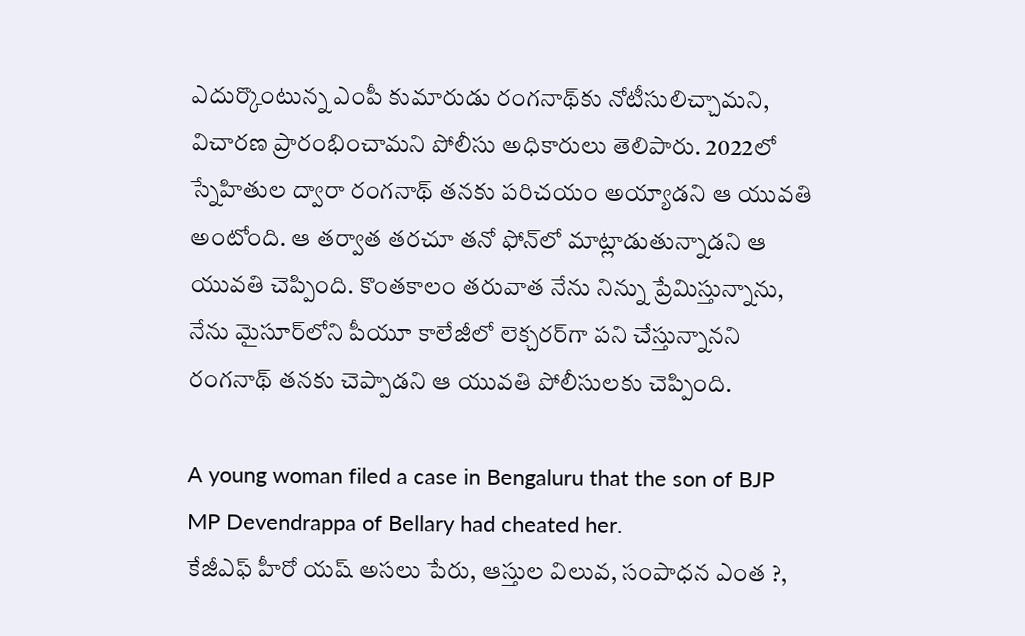ఎదుర్కొంటున్న ఎంపీ కుమారుడు రంగనాథ్‌కు నోటీసులిచ్చామని, విచారణ ప్రారంభించామని పోలీసు అధికారులు తెలిపారు. 2022లో స్నేహితుల ద్వారా రంగనాథ్ తనకు పరిచయం అయ్యాడని ఆ యువతి అంటోంది. ఆ తర్వాత తరచూ తనో ఫోన్‌లో మాట్లాడుతున్నాడని ఆ యువతి చెప్పింది. కొంతకాలం తరువాత నేను నిన్ను ప్రేమిస్తున్నాను, నేను మైసూర్‌లోని పీయూ కాలేజీలో లెక్చరర్‌గా పని చేస్తున్నానని రంగనాథ్ తనకు చెప్పాడని ఆ యువతి పోలీసులకు చెప్పింది.

A young woman filed a case in Bengaluru that the son of BJP MP Devendrappa of Bellary had cheated her.
కేజీఎఫ్ హీరో యష్ అసలు పేరు, ఆస్తుల విలువ, సంపాధన ఎంత ?,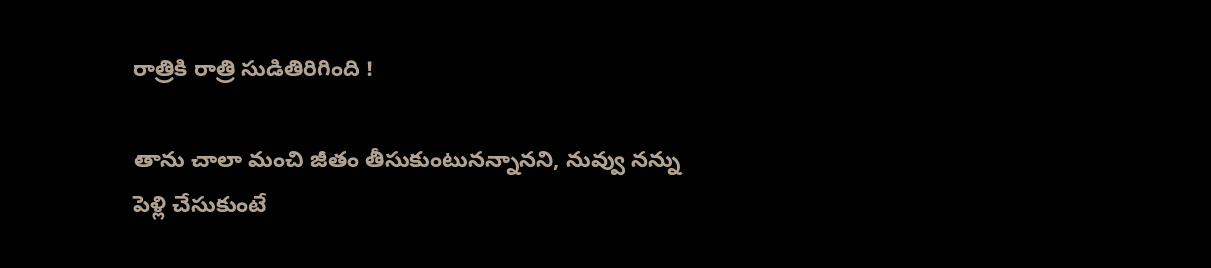రాత్రికి రాత్రి సుడితిరిగింది !

తాను చాలా మంచి జీతం తీసుకుంటునన్నానని, నువ్వు నన్ను పెళ్లి చేసుకుంటే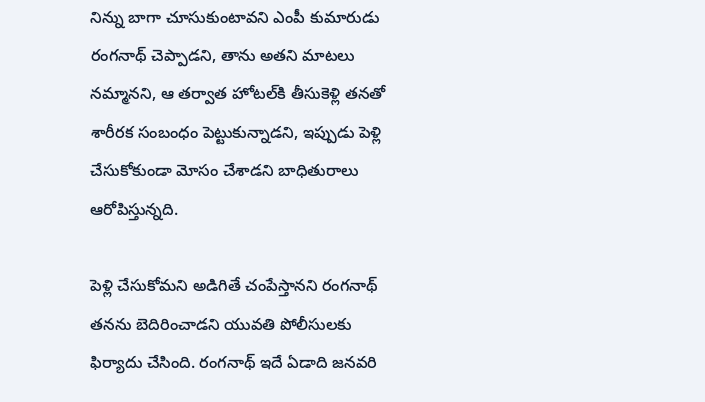నిన్ను బాగా చూసుకుంటావని ఎంపీ కుమారుడు రంగనాథ్ చెప్పాడని, తాను అతని మాటలు నమ్మానని, ఆ తర్వాత హోటల్‌కి తీసుకెళ్లి తనతో శారీరక సంబంధం పెట్టుకున్నాడని, ఇప్పుడు పెళ్లి చేసుకోకుండా మోసం చేశాడని బాధితురాలు ఆరోపిస్తున్నది.

పెళ్లి చేసుకోమని అడిగితే చంపేస్తానని రంగనాథ్ తనను బెదిరించాడని యువతి పోలీసులకు ఫిర్యాదు చేసింది. రంగనాథ్ ఇదే ఏడాది జనవరి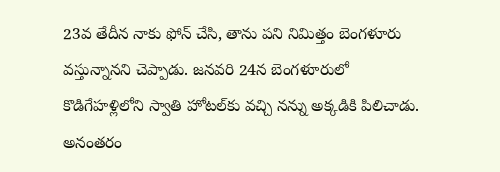23వ తేదీన నాకు ఫోన్ చేసి, తాను పని నిమిత్తం బెంగళూరు వస్తున్నానని చెప్పాడు. జనవరి 24న బెంగళూరులో కొడిగేహళ్లిలోని స్వాతి హోటల్‌కు వచ్చి నన్ను అక్కడికి పిలిచాడు. అనంతరం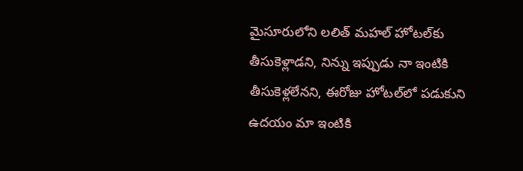మైసూరులోని లలిత్ మహల్ హోటల్‌కు తీసుకెళ్లాడని, నిన్ను ఇప్పుడు నా ఇంటికి తీసుకెళ్లలేనని, ఈరోజు హోటల్‌లో పడుకుని ఉదయం మా ఇంటికి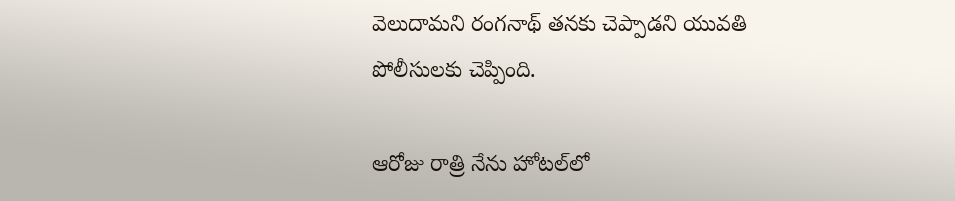వెలుదామని రంగనాథ్ తనకు చెప్పాడని యువతి పోలీసులకు చెప్పింది.

ఆరోజు రాత్రి నేను హోటల్‌లో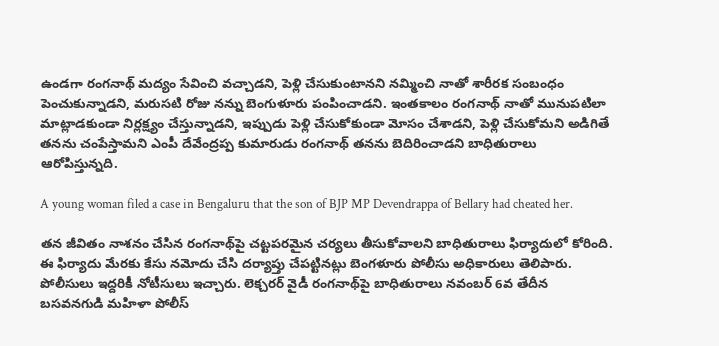ఉండగా రంగనాథ్‌ మద్యం సేవించి వచ్చాడని, పెళ్లి చేసుకుంటానని నమ్మించి నాతో శారీరక సంబంధం పెంచుకున్నాడని, మరుసటి రోజు నన్ను బెంగుళూరు పంపించాడని. ఇంతకాలం రంగనాథ్ నాతో మునుపటిలా మాట్లాడకుండా నిర్లక్ష్యం చేస్తున్నాడని, ఇప్పుడు పెళ్లి చేసుకోకుండా మోసం చేశాడని, పెళ్లి చేసుకోమని అడిగితే తనను చంపేస్తామని ఎంపీ దేవేంద్రప్ప కుమారుడు రంగనాథ్ తనను బెదిరించాడని బాధితురాలు ఆరోపిస్తున్నది.

A young woman filed a case in Bengaluru that the son of BJP MP Devendrappa of Bellary had cheated her.

తన జీవితం నాశనం చేసిన రంగనాథ్‌పై చట్టపరమైన చర్యలు తీసుకోవాలని బాధితురాలు ఫిర్యాదులో కోరింది. ఈ ఫిర్యాదు మేరకు కేసు నమోదు చేసి దర్యాప్తు చేపట్టినట్లు బెంగళూరు పోలీసు అధికారులు తెలిపారు. పోలీసులు ఇద్దరికీ నోటీసులు ఇచ్చారు. లెక్చరర్ వైడీ రంగనాథ్‌పై బాధితురాలు నవంబర్ 6వ తేదీన బసవనగుడి మహిళా పోలీస్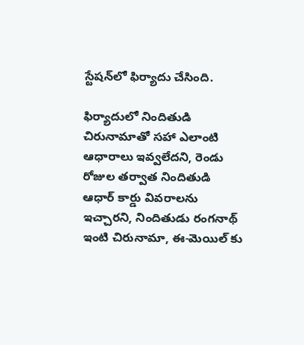స్టేషన్‌లో ఫిర్యాదు చేసింది.

ఫిర్యాదులో నిందితుడి చిరునామాతో సహా ఎలాంటి ఆధారాలు ఇవ్వలేదని, రెండు రోజుల తర్వాత నిందితుడి ఆధార్ కార్డు వివరాలను ఇచ్చారని, నిందితుడు రంగనాథ్ ఇంటి చిరునామా, ఈ-మెయిల్ కు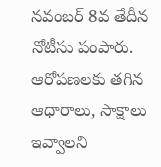నవంబర్ 8వ తేదీన నోటీసు పంపారు. ఆరోపణలకు తగిన ఆధారాలు, సాక్షాలు ఇవ్వాలని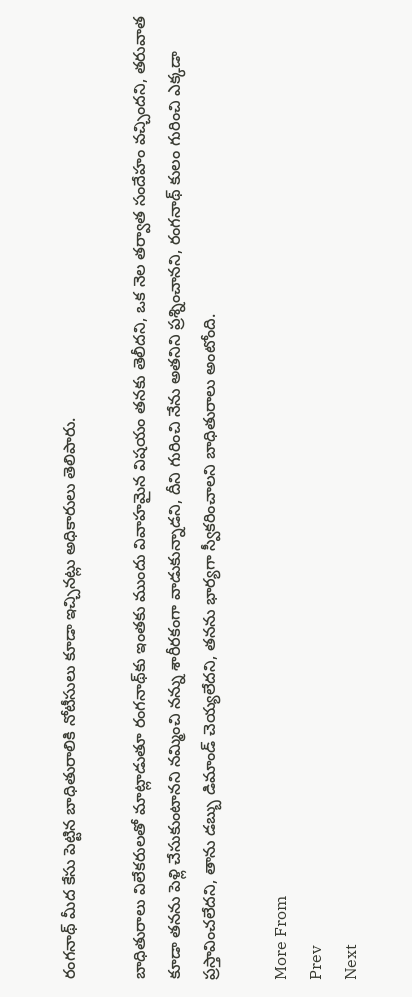రంగనాథ్ మీద కేసు పెట్టిన బాధితురాలికి నోటీసులు కూడా ఇచ్చినట్లు అధికారులు తెలిపారు.

బాధితురాలు విలేకరులతో మాట్లాడుతూ రంగనాథ్‌కు ఇంతకు ముందు వివాహమైన విషయం తనకు తెలీదని, ఒక నెల తర్వాత సందేహం వచ్చిందని, తరువాత కూడా తనను పెళ్లి చేసుకుంటానని నమ్మించి నన్ను శారీరకంగా వాడుకున్నాడని, దీని గురించి నేను అతనిని ప్రశ్నించానని, రంగనాథ్ కులం గురించి ఎక్కడా ప్రస్తావించలేదని, తాను డబ్బు డిమాండ్ చెయ్యలేదని, తనను భార్యగా స్వీకరించాలని బాధితురాలు అంటోంది.

More From
Prev
Next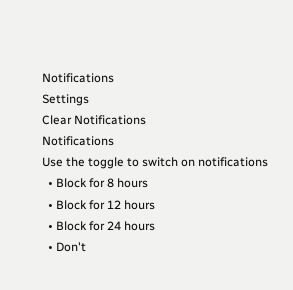Notifications
Settings
Clear Notifications
Notifications
Use the toggle to switch on notifications
  • Block for 8 hours
  • Block for 12 hours
  • Block for 24 hours
  • Don't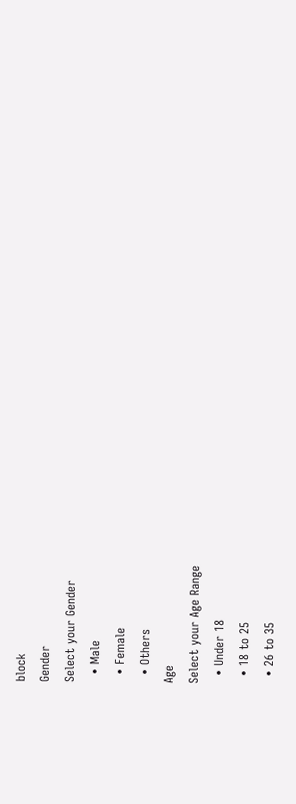block
Gender
Select your Gender
  • Male
  • Female
  • Others
Age
Select your Age Range
  • Under 18
  • 18 to 25
  • 26 to 35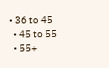• 36 to 45
  • 45 to 55
  • 55+